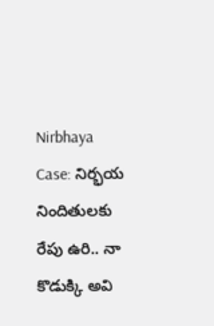Nirbhaya Case: నిర్భయ నిందితులకు రేపు ఉరి.. నా కొడుక్కి అవి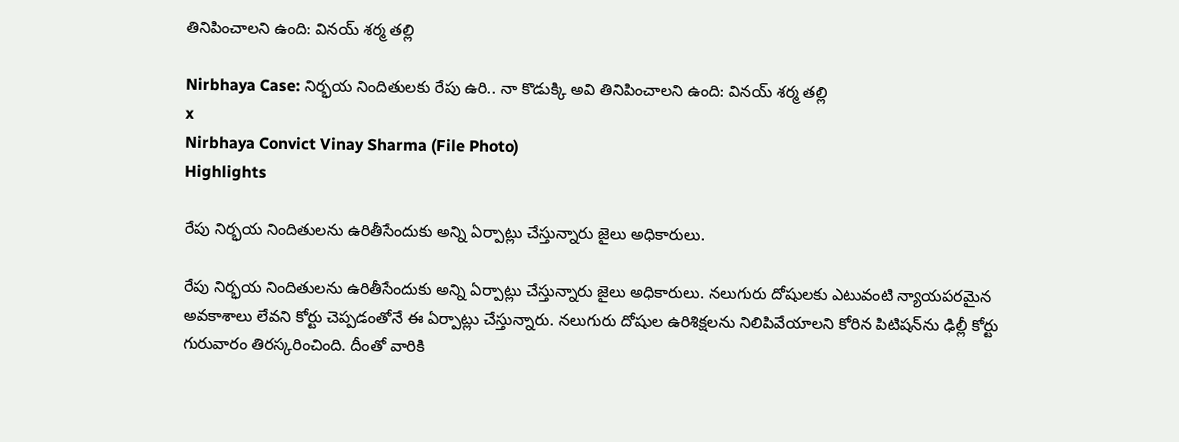తినిపించాలని ఉంది: వినయ్ శర్మ తల్లి

Nirbhaya Case: నిర్భయ నిందితులకు రేపు ఉరి.. నా కొడుక్కి అవి తినిపించాలని ఉంది: వినయ్ శర్మ తల్లి
x
Nirbhaya Convict Vinay Sharma (File Photo)
Highlights

రేపు నిర్భయ నిందితులను ఉరితీసేందుకు అన్ని ఏర్పాట్లు చేస్తున్నారు జైలు అధికారులు.

రేపు నిర్భయ నిందితులను ఉరితీసేందుకు అన్ని ఏర్పాట్లు చేస్తున్నారు జైలు అధికారులు. నలుగురు దోషులకు ఎటువంటి న్యాయపరమైన అవకాశాలు లేవని కోర్టు చెప్పడంతోనే ఈ ఏర్పాట్లు చేస్తున్నారు. నలుగురు దోషుల ఉరిశిక్షలను నిలిపివేయాలని కోరిన పిటిషన్‌ను ఢిల్లీ కోర్టు గురువారం తిరస్కరించింది. దీంతో వారికి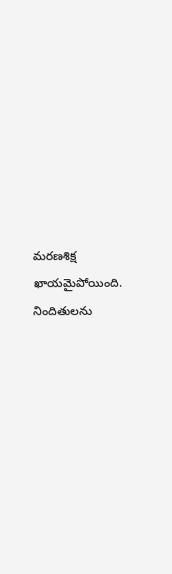మరణశిక్ష ఖాయమైపోయింది. నిందితులను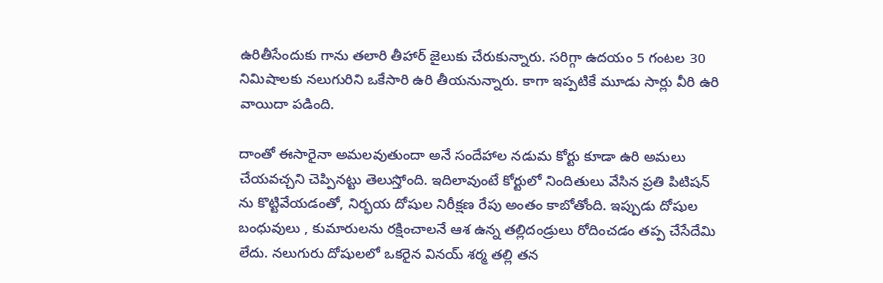ఉరితీసేందుకు గాను తలారి తీహార్ జైలుకు చేరుకున్నారు. సరిగ్గా ఉదయం 5 గంటల 30 నిమిషాలకు నలుగురిని ఒకేసారి ఉరి తీయనున్నారు. కాగా ఇప్పటికే మూడు సార్లు వీరి ఉరి వాయిదా పడింది.

దాంతో ఈసారైనా అమలవుతుందా అనే సందేహాల నడుమ కోర్టు కూడా ఉరి అమలు చేయవచ్చని చెప్పినట్టు తెలుస్తోంది. ఇదిలావుంటే కోర్టులో నిందితులు వేసిన ప్రతి పిటిషన్ ను కొట్టివేయడంతో, నిర్భయ దోషుల నిరీక్షణ రేపు అంతం కాబోతోంది. ఇప్పుడు దోషుల బంధువులు , కుమారులను రక్షించాలనే ఆశ ఉన్న తల్లిదండ్రులు రోదించడం తప్ప చేసేదేమి లేదు. నలుగురు దోషులలో ఒకరైన వినయ్ శర్మ తల్లి తన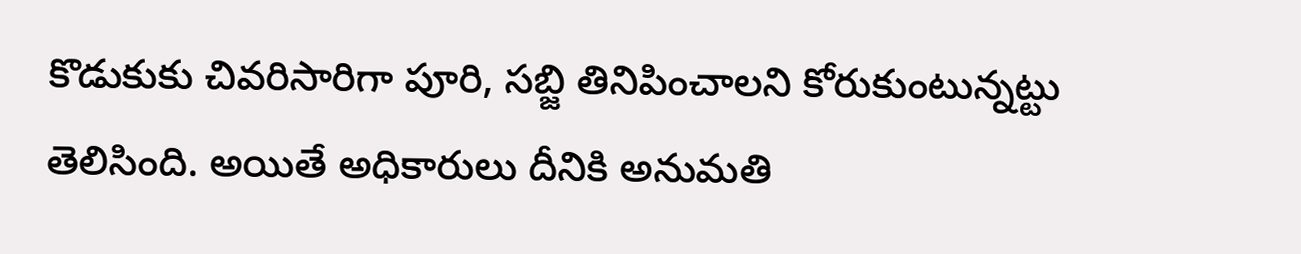కొడుకుకు చివరిసారిగా పూరి, సబ్జి తినిపించాలని కోరుకుంటున్నట్టు తెలిసింది. అయితే అధికారులు దీనికి అనుమతి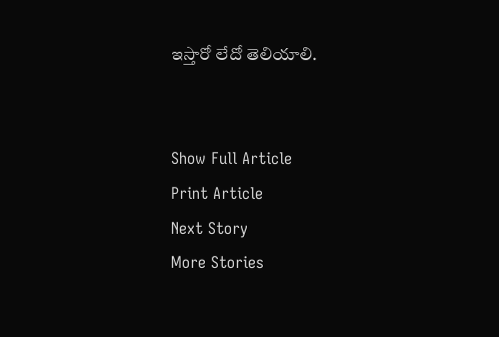ఇస్తారో లేదో తెలియాలి.


Show Full Article
Print Article
Next Story
More Stories